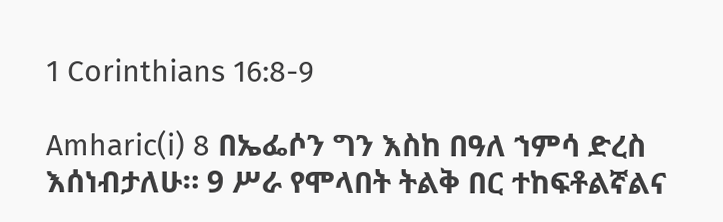1 Corinthians 16:8-9

Amharic(i) 8 በኤፌሶን ግን እስከ በዓለ ኀምሳ ድረስ እሰነብታለሁ። 9 ሥራ የሞላበት ትልቅ በር ተከፍቶልኛልና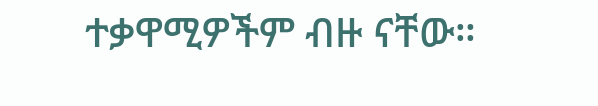ተቃዋሚዎችም ብዙ ናቸው።